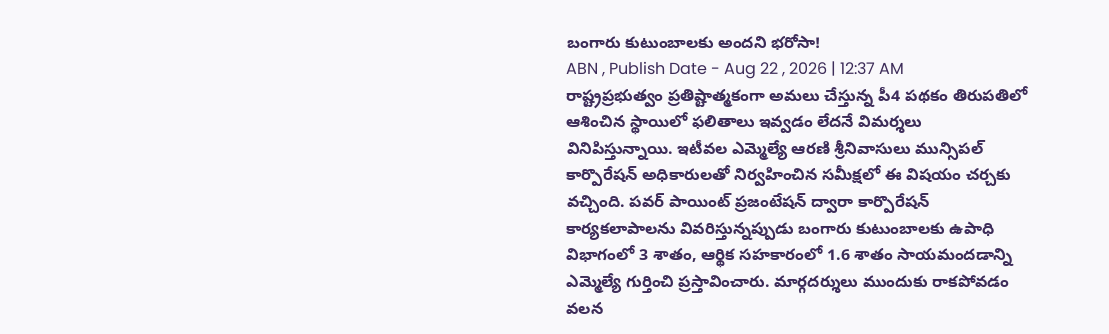బంగారు కుటుంబాలకు అందని భరోసా!
ABN , Publish Date - Aug 22 , 2026 | 12:37 AM
రాష్ట్రప్రభుత్వం ప్రతిష్టాత్మకంగా అమలు చేస్తున్న పీ4 పథకం తిరుపతిలో ఆశించిన స్థాయిలో ఫలితాలు ఇవ్వడం లేదనే విమర్శలు వినిపిస్తున్నాయి. ఇటీవల ఎమ్మెల్యే ఆరణి శ్రీనివాసులు మున్సిపల్ కార్పొరేషన్ అధికారులతో నిర్వహించిన సమీక్షలో ఈ విషయం చర్చకు వచ్చింది. పవర్ పాయింట్ ప్రజంటేషన్ ద్వారా కార్పొరేషన్ కార్యకలాపాలను వివరిస్తున్నప్పుడు బంగారు కుటుంబాలకు ఉపాధి విభాగంలో 3 శాతం, ఆర్థిక సహకారంలో 1.6 శాతం సాయమందడాన్ని ఎమ్మెల్యే గుర్తించి ప్రస్తావించారు. మార్గదర్శులు ముందుకు రాకపోవడం వలన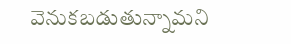వెనుకబడుతున్నామని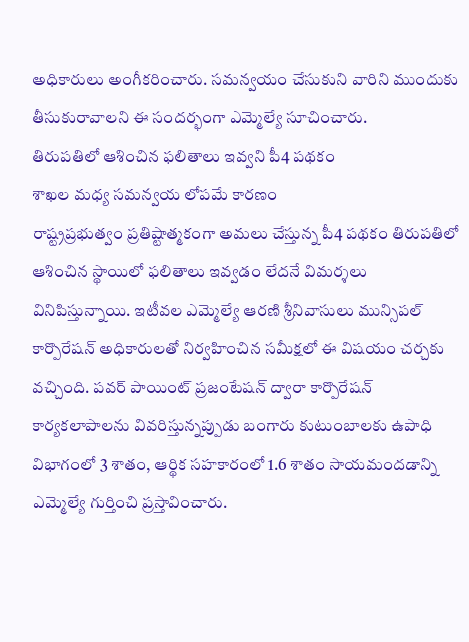అధికారులు అంగీకరించారు. సమన్వయం చేసుకుని వారిని ముందుకు తీసుకురావాలని ఈ సందర్భంగా ఎమ్మెల్యే సూచించారు.
తిరుపతిలో ఆశించిన ఫలితాలు ఇవ్వని పీ4 పథకం
శాఖల మధ్య సమన్వయ లోపమే కారణం
రాష్ట్రప్రభుత్వం ప్రతిష్టాత్మకంగా అమలు చేస్తున్న పీ4 పథకం తిరుపతిలో ఆశించిన స్థాయిలో ఫలితాలు ఇవ్వడం లేదనే విమర్శలు వినిపిస్తున్నాయి. ఇటీవల ఎమ్మెల్యే ఆరణి శ్రీనివాసులు మున్సిపల్ కార్పొరేషన్ అధికారులతో నిర్వహించిన సమీక్షలో ఈ విషయం చర్చకు వచ్చింది. పవర్ పాయింట్ ప్రజంటేషన్ ద్వారా కార్పొరేషన్ కార్యకలాపాలను వివరిస్తున్నప్పుడు బంగారు కుటుంబాలకు ఉపాధి విభాగంలో 3 శాతం, ఆర్థిక సహకారంలో 1.6 శాతం సాయమందడాన్ని ఎమ్మెల్యే గుర్తించి ప్రస్తావించారు.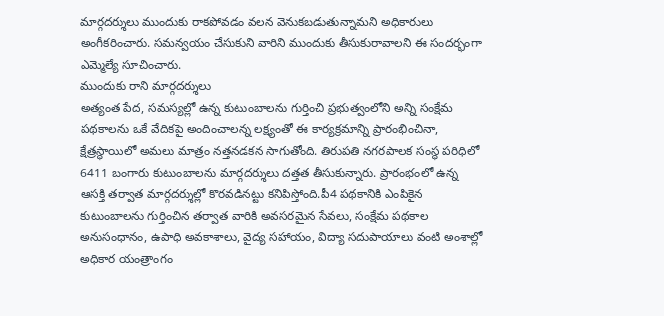మార్గదర్శులు ముందుకు రాకపోవడం వలన వెనుకబడుతున్నామని అధికారులు అంగీకరించారు. సమన్వయం చేసుకుని వారిని ముందుకు తీసుకురావాలని ఈ సందర్భంగా ఎమ్మెల్యే సూచించారు.
ముందుకు రాని మార్గదర్శులు
అత్యంత పేద, సమస్యల్లో ఉన్న కుటుంబాలను గుర్తించి ప్రభుత్వంలోని అన్ని సంక్షేమ పథకాలను ఒకే వేదికపై అందించాలన్న లక్ష్యంతో ఈ కార్యక్రమాన్ని ప్రారంభించినా, క్షేత్రస్థాయిలో అమలు మాత్రం నత్తనడకన సాగుతోంది. తిరుపతి నగరపాలక సంస్థ పరిధిలో 6411 బంగారు కుటుంబాలను మార్గదర్శులు దత్తత తీసుకున్నారు. ప్రారంభంలో ఉన్న ఆసక్తి తర్వాత మార్గదర్శుల్లో కొరవడినట్టు కనిపిస్తోంది.పీ4 పథకానికి ఎంపికైన కుటుంబాలను గుర్తించిన తర్వాత వారికి అవసరమైన సేవలు, సంక్షేమ పథకాల అనుసంధానం, ఉపాధి అవకాశాలు, వైద్య సహాయం, విద్యా సదుపాయాలు వంటి అంశాల్లో అధికార యంత్రాంగం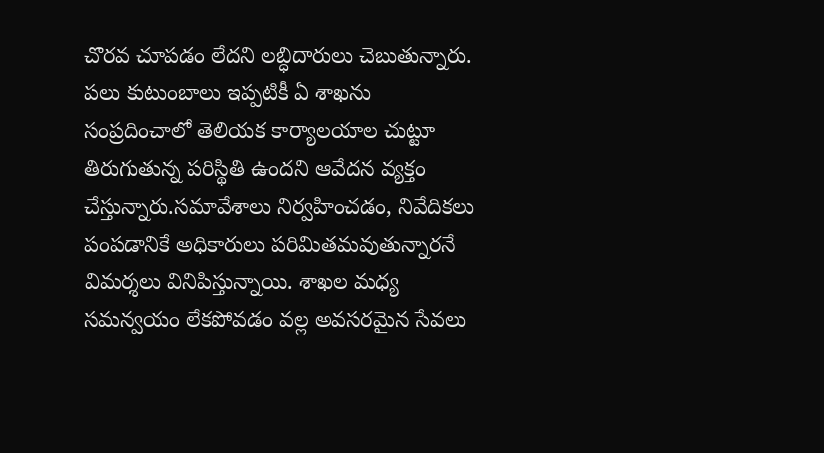చొరవ చూపడం లేదని లబ్ధిదారులు చెబుతున్నారు. పలు కుటుంబాలు ఇప్పటికీ ఏ శాఖను సంప్రదించాలో తెలియక కార్యాలయాల చుట్టూ తిరుగుతున్న పరిస్థితి ఉందని ఆవేదన వ్యక్తం చేస్తున్నారు.సమావేశాలు నిర్వహించడం, నివేదికలు పంపడానికే అధికారులు పరిమితమవుతున్నారనే విమర్శలు వినిపిస్తున్నాయి. శాఖల మధ్య సమన్వయం లేకపోవడం వల్ల అవసరమైన సేవలు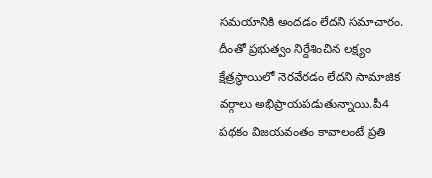సమయానికి అందడం లేదని సమాచారం. దీంతో ప్రభుత్వం నిర్దేశించిన లక్ష్యం క్షేత్రస్థాయిలో నెరవేరడం లేదని సామాజిక వర్గాలు అభిప్రాయపడుతున్నాయి.పీ4 పథకం విజయవంతం కావాలంటే ప్రతి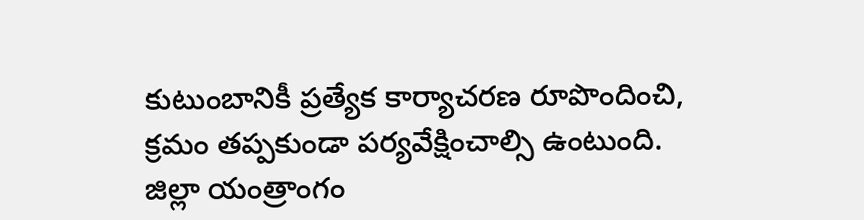కుటుంబానికీ ప్రత్యేక కార్యాచరణ రూపొందించి, క్రమం తప్పకుండా పర్యవేక్షించాల్సి ఉంటుంది. జిల్లా యంత్రాంగం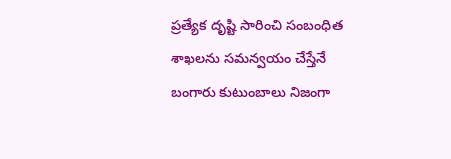ప్రత్యేక దృష్టి సారించి సంబంధిత శాఖలను సమన్వయం చేస్తేనే బంగారు కుటుంబాలు నిజంగా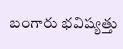బంగారు భవిష్యత్తు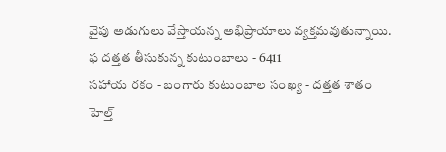వైపు అడుగులు వేస్తాయన్న అభిప్రాయాలు వ్యక్తమవుతున్నాయి.
ఫ దత్తత తీసుకున్న కుటుంబాలు - 6411
సహాయ రకం - బంగారు కుటుంబాల సంఖ్య - దత్తత శాతం
హెల్త్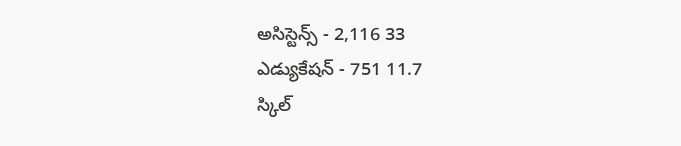అసిస్టెన్స్ - 2,116 33
ఎడ్యుకేషన్ - 751 11.7
స్కిల్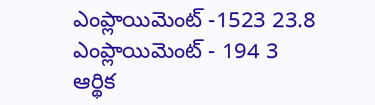ఎంప్లాయిమెంట్ -1523 23.8
ఎంప్లాయిమెంట్ - 194 3
ఆర్థిక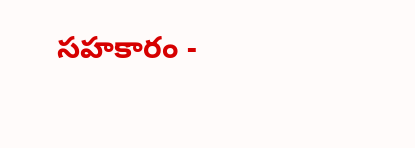సహకారం -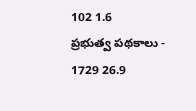102 1.6
ప్రభుత్వ పథకాలు - 1729 26.9